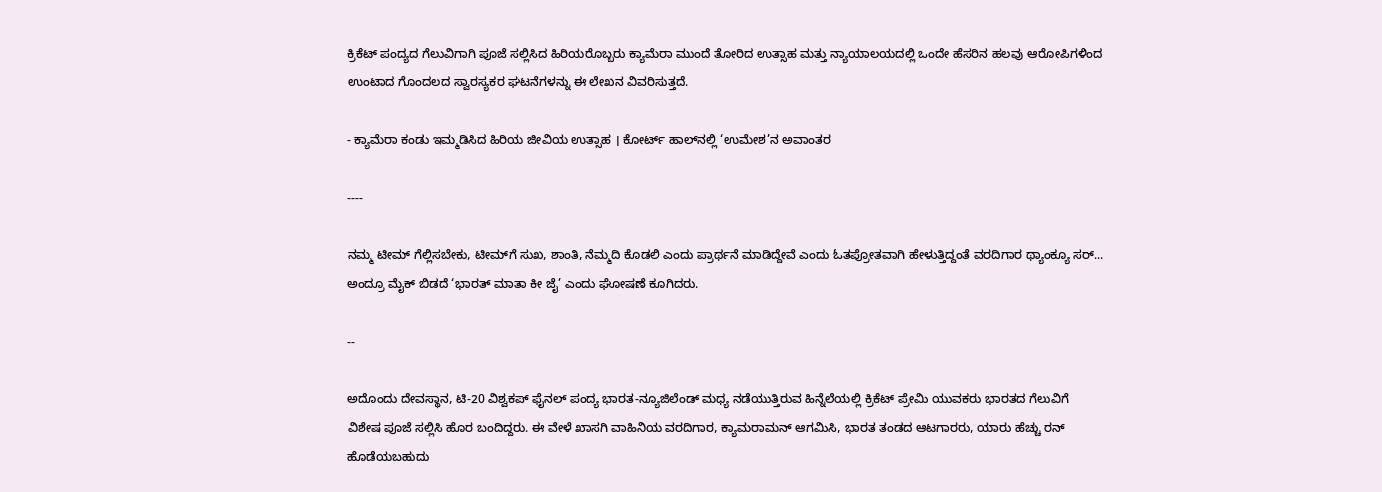ಕ್ರಿಕೆಟ್ ಪಂದ್ಯದ ಗೆಲುವಿಗಾಗಿ ಪೂಜೆ ಸಲ್ಲಿಸಿದ ಹಿರಿಯರೊಬ್ಬರು ಕ್ಯಾಮೆರಾ ಮುಂದೆ ತೋರಿದ ಉತ್ಸಾಹ ಮತ್ತು ನ್ಯಾಯಾಲಯದಲ್ಲಿ ಒಂದೇ ಹೆಸರಿನ ಹಲವು ಆರೋಪಿಗಳಿಂದ ಉಂಟಾದ ಗೊಂದಲದ ಸ್ವಾರಸ್ಯಕರ ಘಟನೆಗಳನ್ನು ಈ ಲೇಖನ ವಿವರಿಸುತ್ತದೆ.

- ಕ್ಯಾಮೆರಾ ಕಂಡು ಇಮ್ಮಡಿಸಿದ ಹಿರಿಯ ಜೀವಿಯ ಉತ್ಸಾಹ । ಕೋರ್ಟ್‌ ಹಾಲ್‌ನಲ್ಲಿ ‘ಉಮೇಶ’ನ ಅವಾಂತರ

----

ನಮ್ಮ ಟೀಮ್‌ ಗೆಲ್ಲಿಸಬೇಕು, ಟೀಮ್‌ಗೆ ಸುಖ, ಶಾಂತಿ, ನೆಮ್ಮದಿ ಕೊಡಲಿ ಎಂದು ಪ್ರಾರ್ಥನೆ ಮಾಡಿದ್ದೇವೆ ಎಂದು ಓತಪ್ರೋತವಾಗಿ ಹೇಳುತ್ತಿದ್ದಂತೆ ವರದಿಗಾರ ಥ್ಯಾಂಕ್ಯೂ ಸರ್‌... ಅಂದ್ರೂ ಮೈಕ್‌ ಬಿಡದೆ ‘ಭಾರತ್‌ ಮಾತಾ ಕೀ ಜೈ’ ಎಂದು ಘೋಷಣೆ ಕೂಗಿದರು.

--

ಅದೊಂದು ದೇವಸ್ಥಾನ, ಟಿ-20 ವಿಶ್ವಕಪ್‌ ಫೈನಲ್‌ ಪಂದ್ಯ ಭಾರತ-ನ್ಯೂಜಿಲೆಂಡ್‌ ಮಧ್ಯ ನಡೆಯುತ್ತಿರುವ ಹಿನ್ನೆಲೆಯಲ್ಲಿ ಕ್ರಿಕೆಟ್‌ ಪ್ರೇಮಿ ಯುವಕರು ಭಾರತದ ಗೆಲುವಿಗೆ ವಿಶೇಷ ಪೂಜೆ ಸಲ್ಲಿಸಿ ಹೊರ ಬಂದಿದ್ದರು. ಈ ವೇಳೆ ಖಾಸಗಿ ವಾಹಿನಿಯ ವರದಿಗಾರ, ಕ್ಯಾಮರಾಮನ್‌ ಆಗಮಿಸಿ, ಭಾರತ ತಂಡದ ಆಟಗಾರರು, ಯಾರು ಹೆಚ್ಚು ರನ್‌ ಹೊಡೆಯಬಹುದು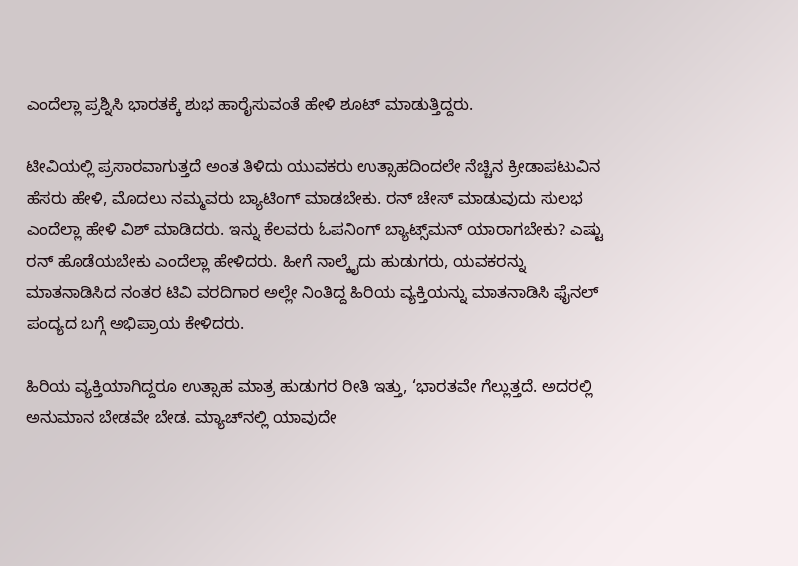ಎಂದೆಲ್ಲಾ ಪ್ರಶ್ನಿಸಿ ಭಾರತಕ್ಕೆ ಶುಭ ಹಾರೈಸುವಂತೆ ಹೇಳಿ ಶೂಟ್‌ ಮಾಡುತ್ತಿದ್ದರು.

ಟೀವಿಯಲ್ಲಿ ಪ್ರಸಾರವಾಗುತ್ತದೆ ಅಂತ ತಿಳಿದು ಯುವಕರು ಉತ್ಸಾಹದಿಂದಲೇ ನೆಚ್ಚಿನ ಕ್ರೀಡಾಪಟುವಿನ ಹೆಸರು ಹೇಳಿ, ಮೊದಲು ನಮ್ಮವರು ಬ್ಯಾಟಿಂಗ್‌ ಮಾಡಬೇಕು. ರನ್‌ ಚೇಸ್‌ ಮಾಡುವುದು ಸುಲಭ ಎಂದೆಲ್ಲಾ ಹೇಳಿ ವಿಶ್‌ ಮಾಡಿದರು. ಇನ್ನು ಕೆಲವರು ಓಪನಿಂಗ್‌ ಬ್ಯಾಟ್ಸ್‌ಮನ್‌ ಯಾರಾಗಬೇಕು? ಎಷ್ಟು ರನ್‌ ಹೊಡೆಯಬೇಕು ಎಂದೆಲ್ಲಾ ಹೇಳಿದರು. ಹೀಗೆ ನಾಲ್ಕೈದು ಹುಡುಗರು, ಯವಕರನ್ನು ಮಾತನಾಡಿಸಿದ ನಂತರ ಟಿವಿ ವರದಿಗಾರ ಅಲ್ಲೇ ನಿಂತಿದ್ದ ಹಿರಿಯ ವ್ಯಕ್ತಿಯನ್ನು ಮಾತನಾಡಿಸಿ ಫೈನಲ್‌ ಪಂದ್ಯದ ಬಗ್ಗೆ ಅಭಿಪ್ರಾಯ ಕೇಳಿದರು.

ಹಿರಿಯ ವ್ಯಕ್ತಿಯಾಗಿದ್ದರೂ ಉತ್ಸಾಹ ಮಾತ್ರ ಹುಡುಗರ ರೀತಿ ಇತ್ತು, ‘ಭಾರತವೇ ಗೆಲ್ಲುತ್ತದೆ. ಅದರಲ್ಲಿ ಅನುಮಾನ ಬೇಡವೇ ಬೇಡ. ಮ್ಯಾಚ್‌ನಲ್ಲಿ ಯಾವುದೇ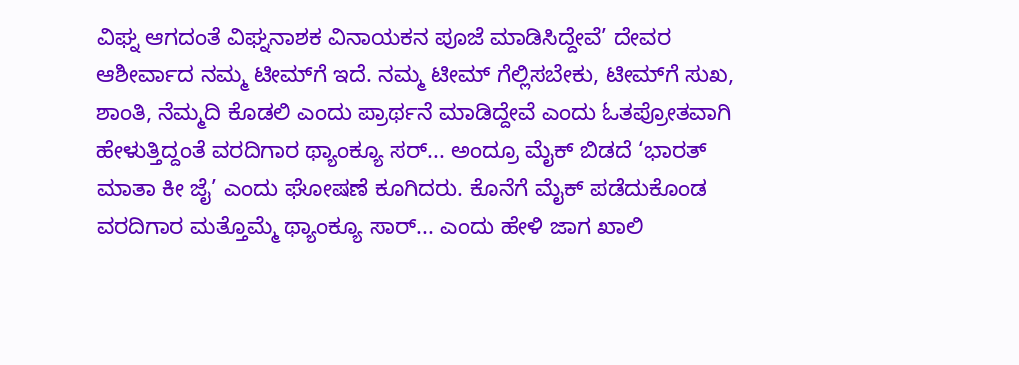ವಿಘ್ನ ಆಗದಂತೆ ವಿಘ್ನನಾಶಕ ವಿನಾಯಕನ ಪೂಜೆ ಮಾಡಿಸಿದ್ದೇವೆ’ ದೇವರ ಆಶೀರ್ವಾದ ನಮ್ಮ ಟೀಮ್‌ಗೆ ಇದೆ. ನಮ್ಮ ಟೀಮ್‌ ಗೆಲ್ಲಿಸಬೇಕು, ಟೀಮ್‌ಗೆ ಸುಖ, ಶಾಂತಿ, ನೆಮ್ಮದಿ ಕೊಡಲಿ ಎಂದು ಪ್ರಾರ್ಥನೆ ಮಾಡಿದ್ದೇವೆ ಎಂದು ಓತಪ್ರೋತವಾಗಿ ಹೇಳುತ್ತಿದ್ದಂತೆ ವರದಿಗಾರ ಥ್ಯಾಂಕ್ಯೂ ಸರ್‌... ಅಂದ್ರೂ ಮೈಕ್‌ ಬಿಡದೆ ‘ಭಾರತ್‌ ಮಾತಾ ಕೀ ಜೈ’ ಎಂದು ಘೋಷಣೆ ಕೂಗಿದರು. ಕೊನೆಗೆ ಮೈಕ್‌ ಪಡೆದುಕೊಂಡ ವರದಿಗಾರ ಮತ್ತೊಮ್ಮೆ ಥ್ಯಾಂಕ್ಯೂ ಸಾರ್... ಎಂದು ಹೇಳಿ ಜಾಗ ಖಾಲಿ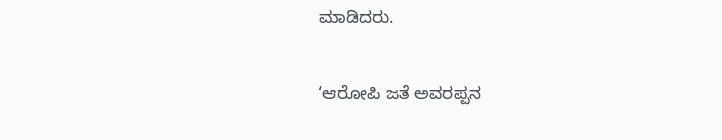ಮಾಡಿದರು.

‘ಆರೋಪಿ ಜತೆ ಅವರಪ್ಪನ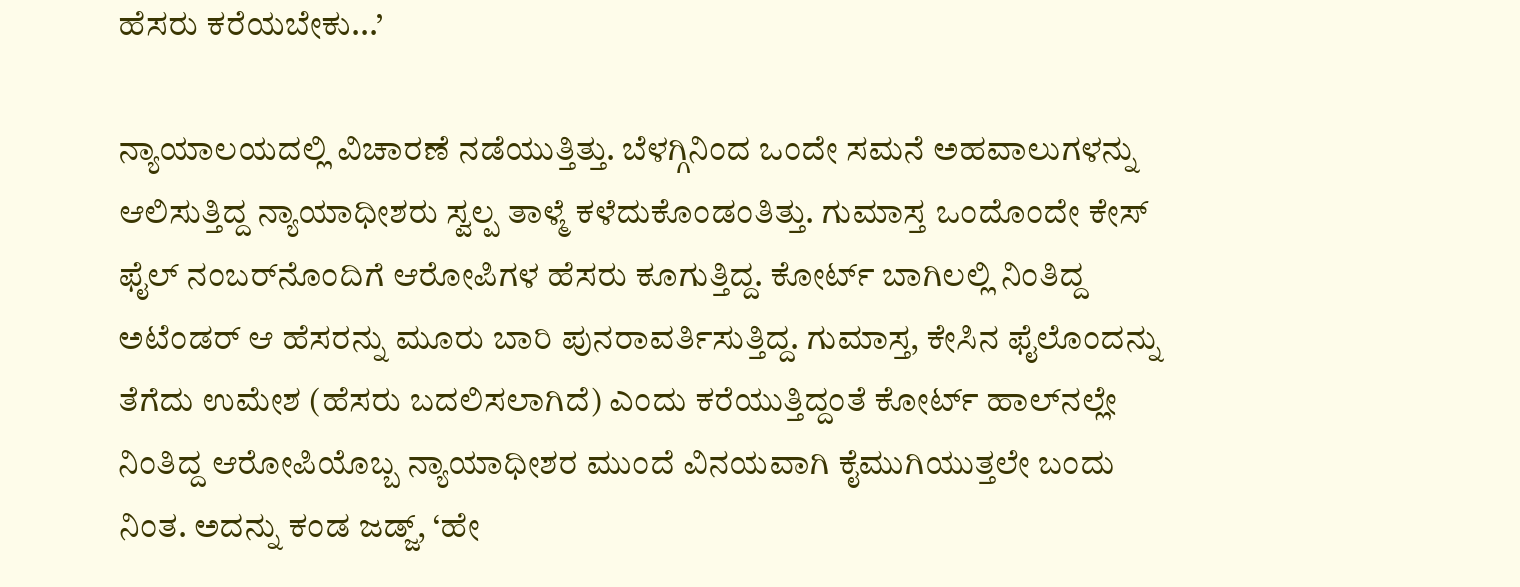ಹೆಸರು ಕರೆಯಬೇಕು...’

ನ್ಯಾಯಾಲಯದಲ್ಲಿ ವಿಚಾರಣೆ ನಡೆಯುತ್ತಿತ್ತು. ಬೆಳಗ್ಗಿನಿಂದ ಒಂದೇ ಸಮನೆ ಅಹವಾಲುಗಳನ್ನು ಆಲಿಸುತ್ತಿದ್ದ ನ್ಯಾಯಾಧೀಶರು ಸ್ವಲ್ಪ ತಾಳ್ಮೆ ಕಳೆದುಕೊಂಡಂತಿತ್ತು. ಗುಮಾಸ್ತ ಒಂದೊಂದೇ ಕೇಸ್ ಫೈಲ್‌ ನಂಬರ್‌ನೊಂದಿಗೆ ಆರೋಪಿಗಳ ಹೆಸರು ಕೂಗುತ್ತಿದ್ದ. ಕೋರ್ಟ್‌ ಬಾಗಿಲಲ್ಲಿ ನಿಂತಿದ್ದ ಅಟೆಂಡರ್‌ ಆ ಹೆಸರನ್ನು ಮೂರು ಬಾರಿ ಪುನರಾವರ್ತಿಸುತ್ತಿದ್ದ. ಗುಮಾಸ್ತ, ಕೇಸಿನ ಫೈಲೊಂದನ್ನು ತೆಗೆದು ಉಮೇಶ (ಹೆಸರು ಬದಲಿಸಲಾಗಿದೆ) ಎಂದು ಕರೆಯುತ್ತಿದ್ದಂತೆ ಕೋರ್ಟ್‌ ಹಾಲ್‌ನಲ್ಲೇ ನಿಂತಿದ್ದ ಆರೋಪಿಯೊಬ್ಬ ನ್ಯಾಯಾಧೀಶರ ಮುಂದೆ ವಿನಯವಾಗಿ ಕೈಮುಗಿಯುತ್ತಲೇ ಬಂದು ನಿಂತ. ಅದನ್ನು ಕಂಡ ಜಡ್ಜ್‌, ‘ಹೇ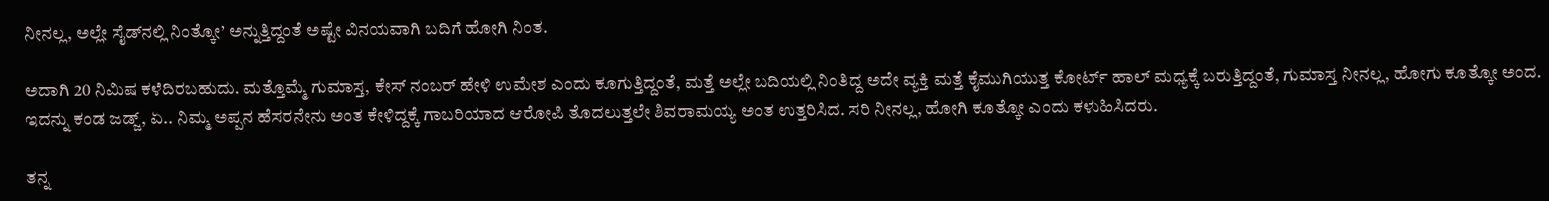ನೀನಲ್ಲ, ಅಲ್ಲೇ ಸೈಡ್‌ನಲ್ಲಿ ನಿಂತ್ಕೋ’ ಅನ್ನುತ್ತಿದ್ದಂತೆ ಅಷ್ಟೇ ವಿನಯವಾಗಿ ಬದಿಗೆ ಹೋಗಿ ನಿಂತ.

ಅದಾಗಿ 20 ನಿಮಿಷ ಕಳೆದಿರಬಹುದು. ಮತ್ತೊಮ್ಮೆ ಗುಮಾಸ್ತ, ಕೇಸ್‌ ನಂಬರ್‌ ಹೇಳಿ ಉಮೇಶ ಎಂದು ಕೂಗುತ್ತಿದ್ದಂತೆ, ಮತ್ತೆ ಅಲ್ಲೇ ಬದಿಯಲ್ಲಿ ನಿಂತಿದ್ದ ಅದೇ ವ್ಯಕ್ತಿ ಮತ್ತೆ ಕೈಮುಗಿಯುತ್ತ ಕೋರ್ಟ್‌ ಹಾಲ್‌ ಮಧ್ಯಕ್ಕೆ ಬರುತ್ತಿದ್ದಂತೆ, ಗುಮಾಸ್ತ ನೀನಲ್ಲ, ಹೋಗು ಕೂತ್ಕೋ ಅಂದ. ಇದನ್ನು ಕಂಡ ಜಡ್ಜ್‌, ಏ.. ನಿಮ್ಮ ಅಪ್ಪನ ಹೆಸರನೇನು ಅಂತ ಕೇಳಿದ್ದಕ್ಕೆ ಗಾಬರಿಯಾದ ಆರೋಪಿ ತೊದಲುತ್ತಲೇ ಶಿವರಾಮಯ್ಯ ಅಂತ ಉತ್ತರಿಸಿದ. ಸರಿ ನೀನಲ್ಲ, ಹೋಗಿ ಕೂತ್ಕೋ ಎಂದು ಕಳುಹಿಸಿದರು.

ತನ್ನ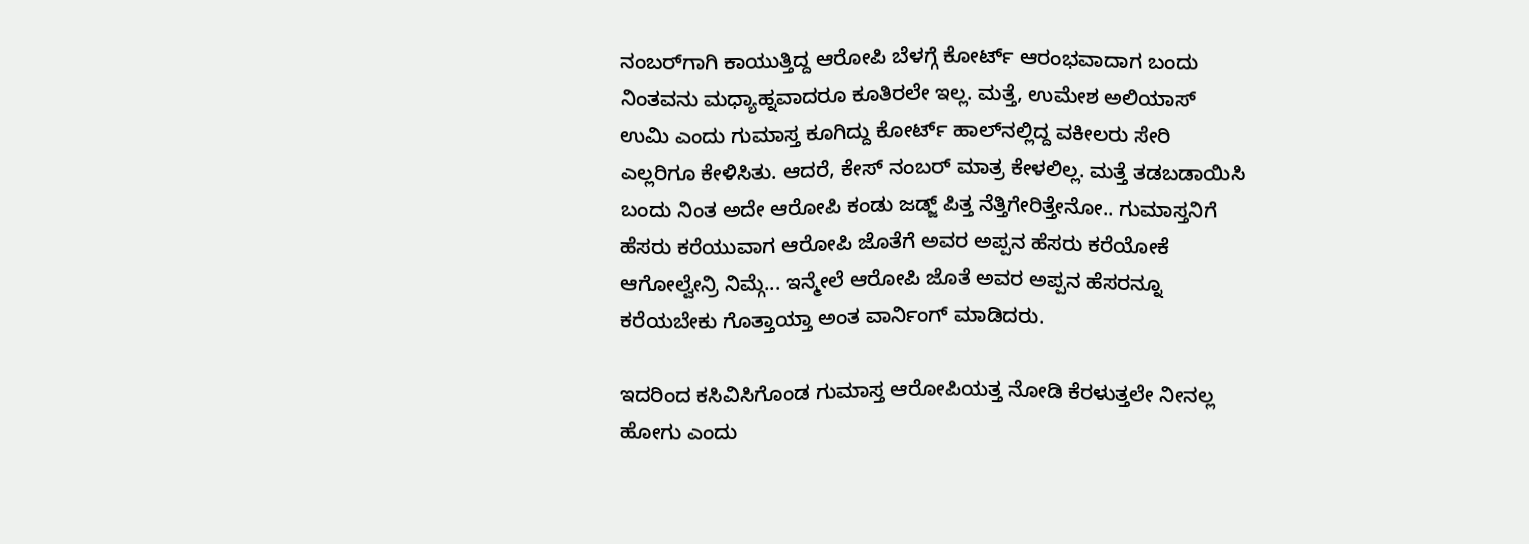ನಂಬರ್‌ಗಾಗಿ ಕಾಯುತ್ತಿದ್ದ ಆರೋಪಿ ಬೆಳಗ್ಗೆ ಕೋರ್ಟ್‌ ಆರಂಭವಾದಾಗ ಬಂದು ನಿಂತವನು ಮಧ್ಯಾಹ್ನವಾದರೂ ಕೂತಿರಲೇ ಇಲ್ಲ. ಮತ್ತೆ, ಉಮೇಶ ಅಲಿಯಾಸ್‌ ಉಮಿ ಎಂದು ಗುಮಾಸ್ತ ಕೂಗಿದ್ದು ಕೋರ್ಟ್‌ ಹಾಲ್‌ನಲ್ಲಿದ್ದ ವಕೀಲರು ಸೇರಿ ಎಲ್ಲರಿಗೂ ಕೇಳಿಸಿತು. ಆದರೆ, ಕೇಸ್‌ ನಂಬರ್‌ ಮಾತ್ರ ಕೇಳಲಿಲ್ಲ. ಮತ್ತೆ ತಡಬಡಾಯಿಸಿ ಬಂದು ನಿಂತ ಅದೇ ಆರೋಪಿ ಕಂಡು ಜಡ್ಜ್‌ ಪಿತ್ತ ನೆತ್ತಿಗೇರಿತ್ತೇನೋ.. ಗುಮಾಸ್ತನಿಗೆ ಹೆಸರು ಕರೆಯುವಾಗ ಆರೋಪಿ ಜೊತೆಗೆ ಅವರ ಅಪ್ಪನ ಹೆಸರು ಕರೆಯೋಕೆ ಆಗೋಲ್ವೇನ್ರಿ ನಿಮ್ಗೆ... ಇನ್ಮೇಲೆ ಆರೋಪಿ ಜೊತೆ ಅವರ ಅಪ್ಪನ ಹೆಸರನ್ನೂ ಕರೆಯಬೇಕು ಗೊತ್ತಾಯ್ತಾ ಅಂತ ವಾರ್ನಿಂಗ್‌ ಮಾಡಿದರು.

ಇದರಿಂದ ಕಸಿವಿಸಿಗೊಂಡ ಗುಮಾಸ್ತ ಆರೋಪಿಯತ್ತ ನೋಡಿ ಕೆರಳುತ್ತಲೇ ನೀನಲ್ಲ ಹೋಗು ಎಂದು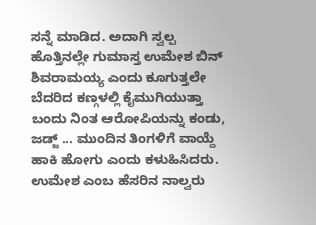ಸನ್ನೆ ಮಾಡಿದ. ಅದಾಗಿ ಸ್ವಲ್ಪ ಹೊತ್ತಿನಲ್ಲೇ ಗುಮಾಸ್ತ ಉಮೇಶ ಬಿನ್‌ ಶಿವರಾಮಯ್ಯ ಎಂದು ಕೂಗುತ್ತಲೇ ಬೆದರಿದ ಕಣ್ಗಳಲ್ಲಿ ಕೈಮುಗಿಯುತ್ತಾ ಬಂದು ನಿಂತ ಆರೋಪಿಯನ್ನು ಕಂಡು, ಜಡ್ಜ್‌ ... ಮುಂದಿನ ತಿಂಗಳಿಗೆ ವಾಯ್ದೆ ಹಾಕಿ ಹೋಗು ಎಂದು ಕಳುಹಿಸಿದರು. ಉಮೇಶ ಎಂಬ ಹೆಸರಿನ ನಾಲ್ವರು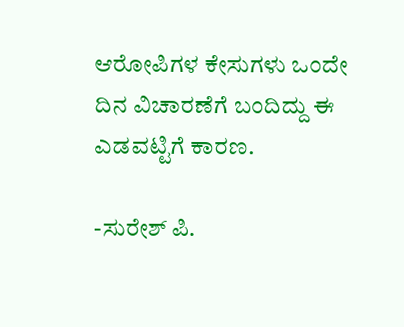ಆರೋಪಿಗಳ ಕೇಸುಗಳು ಒಂದೇ ದಿನ ವಿಚಾರಣೆಗೆ ಬಂದಿದ್ದು ಈ ಎಡವಟ್ಟಿಗೆ ಕಾರಣ.

-ಸುರೇಶ್‌ ಪಿ.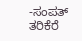-ಸಂಪತ್‌ ತರಿಕೆರೆ